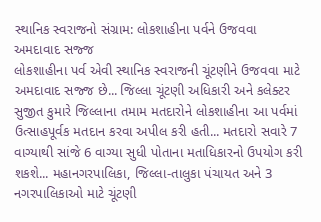સ્થાનિક સ્વરાજનો સંગ્રામ: લોકશાહીના પર્વને ઉજવવા અમદાવાદ સજ્જ
લોકશાહીના પર્વ એવી સ્થાનિક સ્વરાજની ચૂંટણીને ઉજવવા માટે અમદાવાદ સજ્જ છે... જિલ્લા ચૂંટણી અધિકારી અને કલેક્ટર સુજીત કુમારે જિલ્લાના તમામ મતદારોને લોકશાહીના આ પર્વમાં ઉત્સાહપૂર્વક મતદાન કરવા અપીલ કરી હતી... મતદારો સવારે 7 વાગ્યાથી સાંજે 6 વાગ્યા સુધી પોતાના મતાધિકારનો ઉપયોગ કરી શકશે... મહાનગરપાલિકા, જિલ્લા-તાલુકા પંચાયત અને 3 નગરપાલિકાઓ માટે ચૂંટણી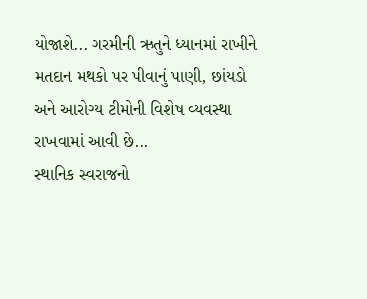યોજાશે... ગરમીની ઋતુને ધ્યાનમાં રાખીને મતદાન મથકો પર પીવાનું પાણી, છાંયડો અને આરોગ્ય ટીમોની વિશેષ વ્યવસ્થા રાખવામાં આવી છે...
સ્થાનિક સ્વરાજનો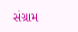સંગ્રામ